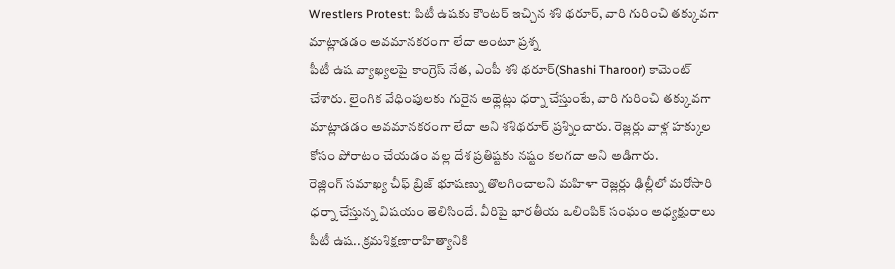Wrestlers Protest: పిటీ ఉషకు కౌంటర్ ఇచ్చిన శశి థరూర్, వారి గురించి తక్కువగా మాట్లాడడం అవమానకరంగా లేదా అంటూ ప్రశ్న
పీటీ ఉష వ్యాఖ్యలపై కాంగ్రెస్ నేత, ఎంపీ శశి థరూర్(Shashi Tharoor) కామెంట్ చేశారు. లైంగిక వేధింపులకు గురైన అథ్లెట్లు ధర్నా చేస్తుంటే, వారి గురించి తక్కువగా మాట్లాడడం అవమానకరంగా లేదా అని శశిథరూర్ ప్రశ్నించారు. రెజ్లర్లు వాళ్ల హక్కుల కోసం పోరాటం చేయడం వల్ల దేశ ప్రతిష్టకు నష్టం కలగదా అని అడిగారు.
రెజ్లింగ్ సమాఖ్య చీఫ్ బ్రిజ్ భూషణ్ను తొలగించాలని మహిళా రెజ్లర్లు ఢిల్లీలో మరోసారి ధర్నా చేస్తున్న విషయం తెలిసిందే. వీరిపై భారతీయ ఒలింపిక్ సంఘం అధ్యక్షురాలు పీటీ ఉష.. క్రమశిక్షణారాహిత్యానికి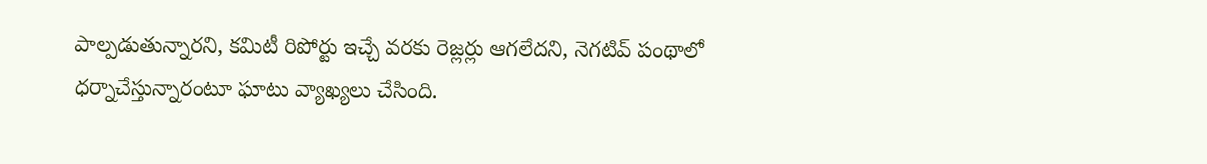పాల్పడుతున్నారని, కమిటీ రిపోర్టు ఇచ్చే వరకు రెజ్లర్లు ఆగలేదని, నెగటివ్ పంథాలో ధర్నాచేస్తున్నారంటూ ఘాటు వ్యాఖ్యలు చేసింది.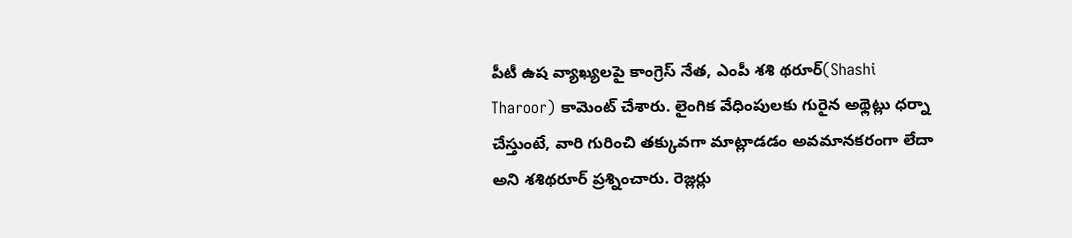పీటీ ఉష వ్యాఖ్యలపై కాంగ్రెస్ నేత, ఎంపీ శశి థరూర్(Shashi Tharoor) కామెంట్ చేశారు. లైంగిక వేధింపులకు గురైన అథ్లెట్లు ధర్నా చేస్తుంటే, వారి గురించి తక్కువగా మాట్లాడడం అవమానకరంగా లేదా అని శశిథరూర్ ప్రశ్నించారు. రెజ్లర్లు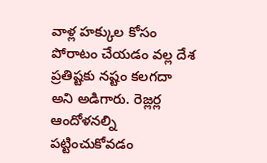వాళ్ల హక్కుల కోసం పోరాటం చేయడం వల్ల దేశ ప్రతిష్టకు నష్టం కలగదా అని అడిగారు. రెజ్లర్ల ఆందోళనల్ని పట్టించుకోవడం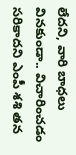లేదని, వారి బాధలు వినకుండా.. విచారించడం సరికాదని ఎంపీ శశి తన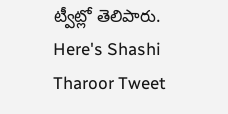ట్వీట్లో తెలిపారు.
Here's Shashi Tharoor Tweet